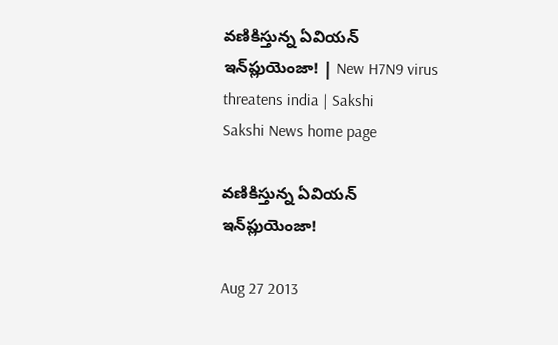వణికిస్తున్న ఏవియన్ ఇన్‌ప్లుయెంజా! | New H7N9 virus threatens india | Sakshi
Sakshi News home page

వణికిస్తున్న ఏవియన్ ఇన్‌ప్లుయెంజా!

Aug 27 2013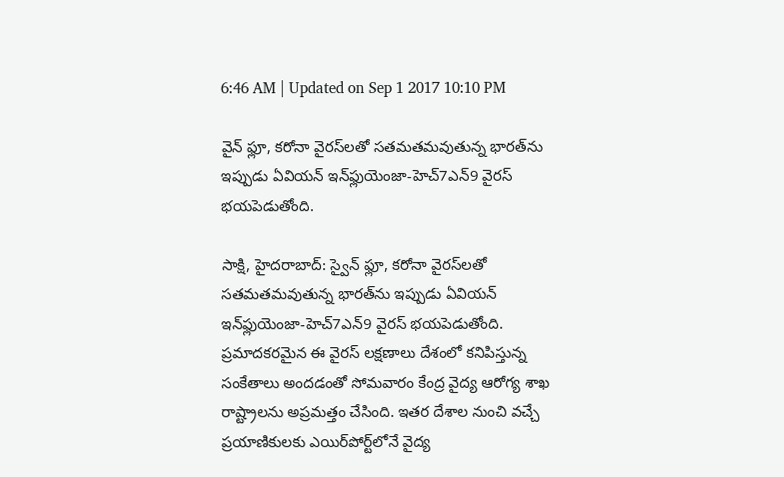6:46 AM | Updated on Sep 1 2017 10:10 PM

వైన్ ఫ్లూ, కరోనా వైరస్‌లతో సతమతమవుతున్న భారత్‌ను ఇప్పుడు ఏవియన్ ఇన్‌ఫ్లుయెంజా-హెచ్7ఎన్9 వైరస్ భయపెడుతోంది.

సాక్షి, హైదరాబాద్: స్వైన్ ఫ్లూ, కరోనా వైరస్‌లతో సతమతమవుతున్న భారత్‌ను ఇప్పుడు ఏవియన్ ఇన్‌ఫ్లుయెంజా-హెచ్7ఎన్9 వైరస్ భయపెడుతోంది. ప్రమాదకరమైన ఈ వైరస్ లక్షణాలు దేశంలో కనిపిస్తున్న సంకేతాలు అందడంతో సోమవారం కేంద్ర వైద్య ఆరోగ్య శాఖ రాష్ట్రాలను అప్రమత్తం చేసింది. ఇతర దేశాల నుంచి వచ్చే ప్రయాణికులకు ఎయిర్‌పోర్ట్‌లోనే వైద్య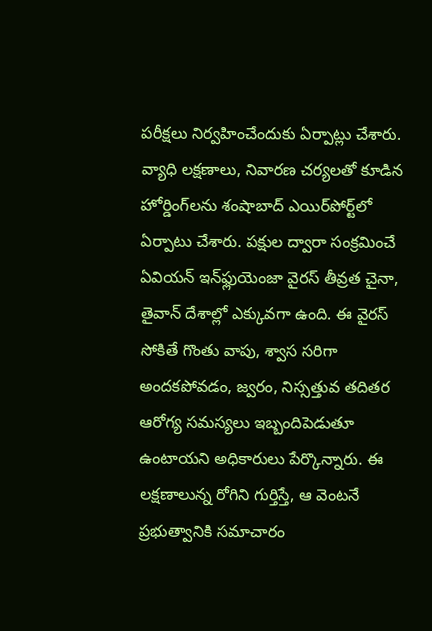పరీక్షలు నిర్వహించేందుకు ఏర్పాట్లు చేశారు. వ్యాధి లక్షణాలు, నివారణ చర్యలతో కూడిన హోర్డింగ్‌లను శంషాబాద్ ఎయిర్‌పోర్ట్‌లో ఏర్పాటు చేశారు. పక్షుల ద్వారా సంక్రమించే ఏవియన్ ఇన్‌ఫ్లుయెంజా వైరస్ తీవ్రత చైనా, తైవాన్ దేశాల్లో ఎక్కువగా ఉంది. ఈ వైరస్ సోకితే గొంతు వాపు, శ్వాస సరిగా అందకపోవడం, జ్వరం, నిస్సత్తువ తదితర  ఆరోగ్య సమస్యలు ఇబ్బందిపెడుతూ ఉంటాయని అధికారులు పేర్కొన్నారు. ఈ లక్షణాలున్న రోగిని గుర్తిస్తే, ఆ వెంటనే ప్రభుత్వానికి సమాచారం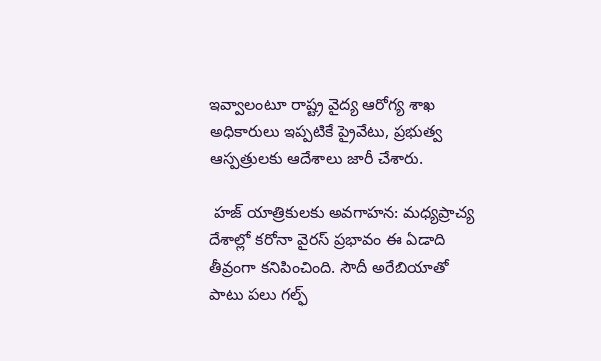ఇవ్వాలంటూ రాష్ట్ర వైద్య ఆరోగ్య శాఖ అధికారులు ఇప్పటికే ప్రైవేటు, ప్రభుత్వ ఆస్పత్రులకు ఆదేశాలు జారీ చేశారు.

 హజ్ యాత్రికులకు అవగాహన: మధ్యప్రాచ్య దేశాల్లో కరోనా వైరస్ ప్రభావం ఈ ఏడాది తీవ్రంగా కనిపించింది. సౌదీ అరేబియాతో పాటు పలు గల్ఫ్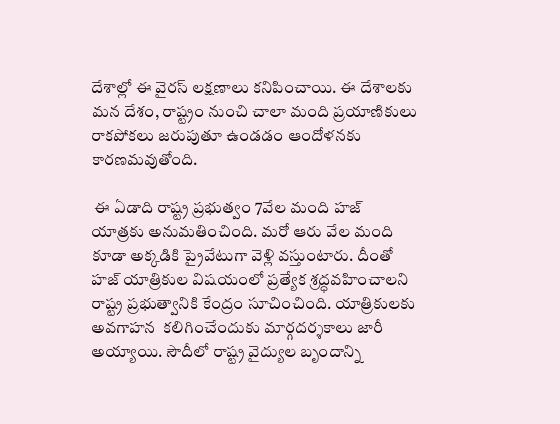దేశాల్లో ఈ వైరస్ లక్షణాలు కనిపించాయి. ఈ దేశాలకు మన దేశం, రాష్ట్రం నుంచి చాలా మంది ప్రయాణికులు రాకపోకలు జరుపుతూ ఉండడం ఆందోళనకు కారణమవుతోంది.

 ఈ ఏడాది రాష్ట్ర ప్రభుత్వం 7వేల మంది హజ్ యాత్రకు అనుమతించింది. మరో ఆరు వేల మంది కూడా అక్కడికి ప్రైవేటుగా వెళ్లి వస్తుంటారు. దీంతో హజ్ యాత్రికుల విషయంలో ప్రత్యేక శ్రద్ధవహించాలని రాష్ట్ర ప్రభుత్వానికి కేంద్రం సూచించింది. యాత్రికులకు అవగాహన  కలిగించేందుకు మార్గదర్శకాలు జారీ అయ్యాయి. సౌదీలో రాష్ట్ర వైద్యుల బృందాన్ని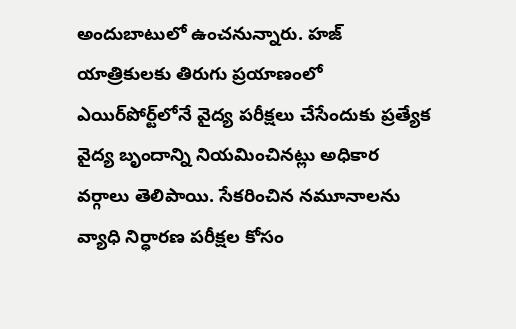అందుబాటులో ఉంచనున్నారు. హజ్ యాత్రికులకు తిరుగు ప్రయాణంలో ఎయిర్‌పోర్ట్‌లోనే వైద్య పరీక్షలు చేసేందుకు ప్రత్యేక వైద్య బృందాన్ని నియమించినట్లు అధికార వర్గాలు తెలిపాయి. సేకరించిన నమూనాలను వ్యాధి నిర్ధారణ పరీక్షల కోసం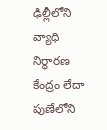ఢిల్లీలోని వ్యాధి నిర్ధారణ కేంద్రం లేదా పుణేలోని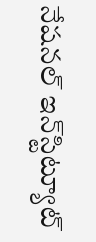నేషనల్ ఇన్‌స్టిట్యూట్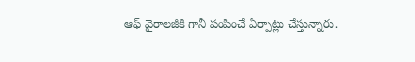ఆఫ్ వైరాలజీకి గానీ పంపించే ఏర్పాట్లు చేస్తున్నారు.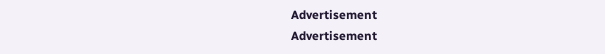Advertisement
Advertisement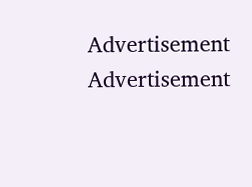Advertisement
Advertisement